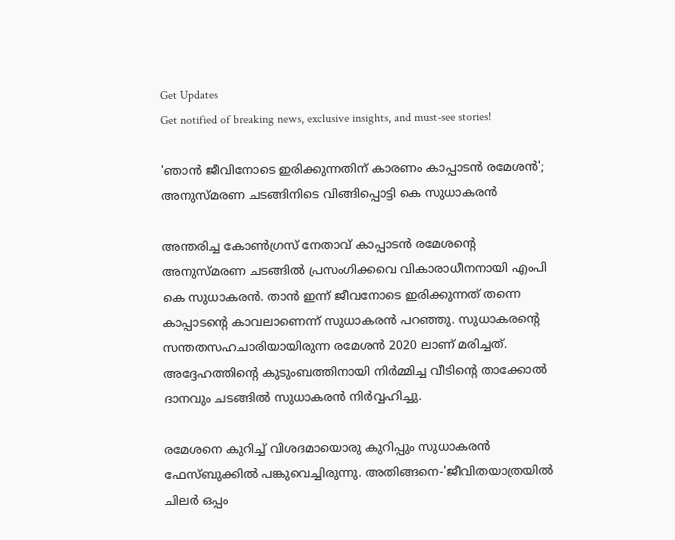Get Updates
Get notified of breaking news, exclusive insights, and must-see stories!

'ഞാൻ ജീവിനോടെ ഇരിക്കുന്നതിന് കാരണം കാപ്പാടൻ രമേശൻ'; അനുസ്മരണ ചടങ്ങിനിടെ വിങ്ങിപ്പൊട്ടി കെ സുധാകരൻ

അന്തരിച്ച കോൺഗ്രസ് നേതാവ് കാപ്പാടൻ രമേശന്റെ അനുസ്മരണ ചടങ്ങിൽ പ്രസംഗിക്കവെ വികാരാധീനനായി എംപി കെ സുധാകരൻ. താൻ ഇന്ന് ജീവനോടെ ഇരിക്കുന്നത് തന്നെ കാപ്പാടൻ്റെ കാവലാണെന്ന് സുധാകരൻ പറഞ്ഞു. സുധാകരൻ്റെ സന്തതസഹചാരിയായിരുന്ന രമേശൻ 2020 ലാണ് മരിച്ചത്. അദ്ദേഹത്തിൻ്റെ കുടുംബത്തിനായി നിർമ്മിച്ച വീടിൻ്റെ താക്കോൽ ദാനവും ചടങ്ങിൽ സുധാകരൻ നിർവ്വഹിച്ചു.

രമേശനെ കുറിച്ച് വിശദമായൊരു കുറിപ്പും സുധാകരൻ ഫേസ്ബുക്കിൽ പങ്കുവെച്ചിരുന്നു. അതിങ്ങനെ-'ജീവിതയാത്രയിൽ ചിലർ ഒപ്പം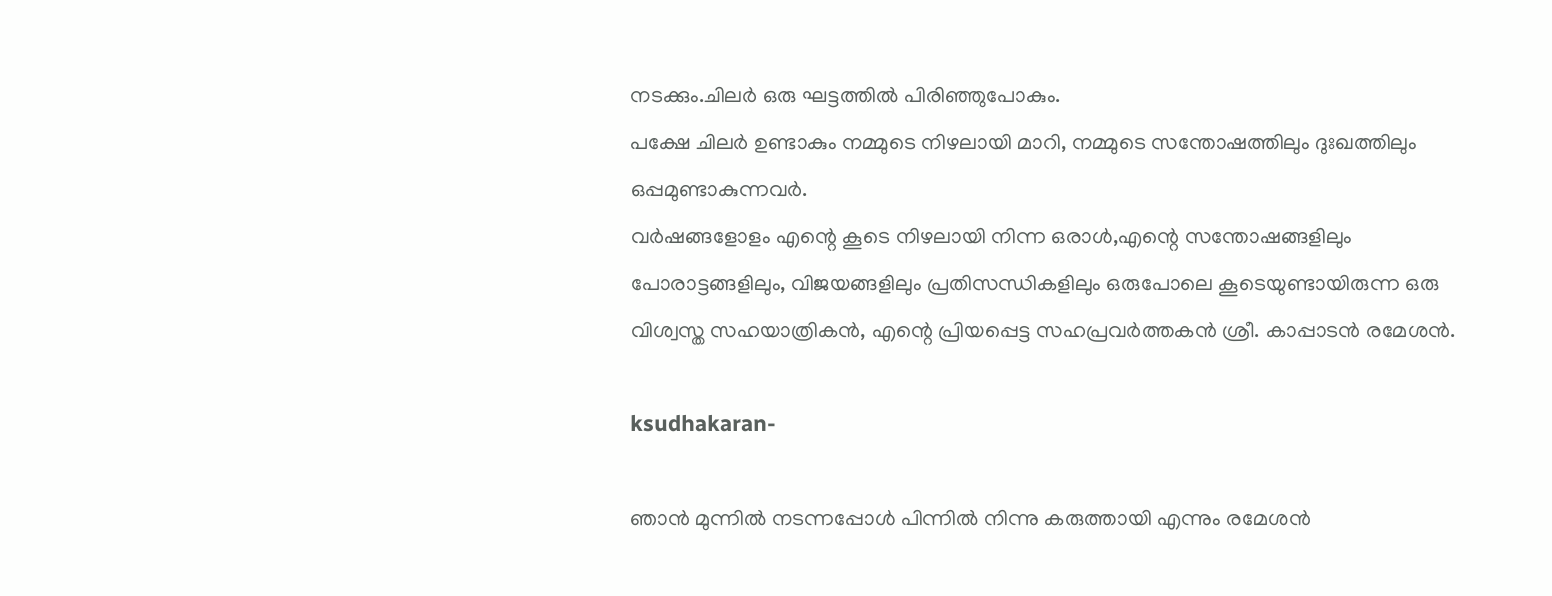നടക്കും.ചിലർ ഒരു ഘട്ടത്തിൽ പിരിഞ്ഞുപോകും.
പക്ഷേ ചിലർ ഉണ്ടാകും നമ്മുടെ നിഴലായി മാറി, നമ്മുടെ സന്തോഷത്തിലും ദുഃഖത്തിലും ഒപ്പമുണ്ടാകുന്നവർ.
വർഷങ്ങളോളം എന്റെ കൂടെ നിഴലായി നിന്ന ഒരാൾ,എന്റെ സന്തോഷങ്ങളിലും പോരാട്ടങ്ങളിലും, വിജയങ്ങളിലും പ്രതിസന്ധികളിലും ഒരുപോലെ കൂടെയുണ്ടായിരുന്ന ഒരു വിശ്വസ്ത സഹയാത്രികൻ, എന്റെ പ്രിയപ്പെട്ട സഹപ്രവർത്തകൻ ശ്രീ. കാപ്പാടൻ രമേശൻ.

ksudhakaran-

ഞാൻ മുന്നിൽ നടന്നപ്പോൾ പിന്നിൽ നിന്നു കരുത്തായി എന്നും രമേശന്‍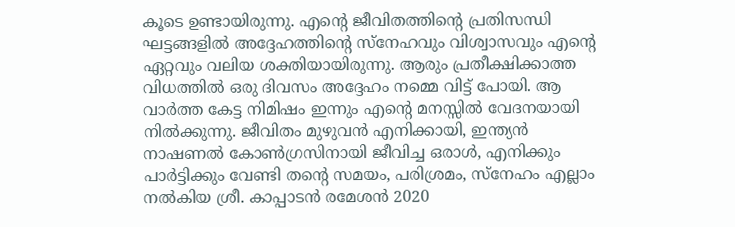കൂടെ ഉണ്ടായിരുന്നു. എന്റെ ജീവിതത്തിന്റെ പ്രതിസന്ധി ഘട്ടങ്ങളിൽ അദ്ദേഹത്തിന്റെ സ്നേഹവും വിശ്വാസവും എൻ്റെ ഏറ്റവും വലിയ ശക്തിയായിരുന്നു. ആരും പ്രതീക്ഷിക്കാത്ത വിധത്തിൽ ഒരു ദിവസം അദ്ദേഹം നമ്മെ വിട്ട് പോയി. ആ വാർത്ത കേട്ട നിമിഷം ഇന്നും എന്റെ മനസ്സിൽ വേദനയായി നിൽക്കുന്നു. ജീവിതം മുഴുവൻ എനിക്കായി, ഇന്ത്യൻ നാഷണൽ കോൺഗ്രസിനായി ജീവിച്ച ഒരാൾ, എനിക്കും പാര്‍ട്ടിക്കും വേണ്ടി തന്റെ സമയം, പരിശ്രമം, സ്നേഹം എല്ലാം നൽകിയ ശ്രീ. കാപ്പാടൻ രമേശൻ 2020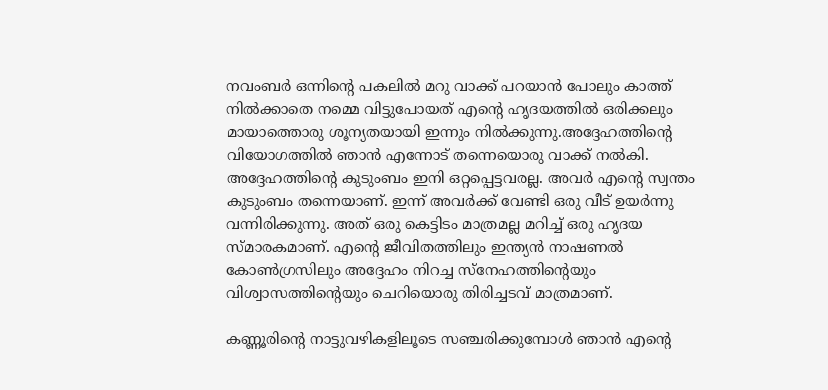നവംബർ ഒന്നിന്റെ പകലിൽ മറു വാക്ക് പറയാൻ പോലും കാത്ത് നിൽക്കാതെ നമ്മെ വിട്ടുപോയത് എന്റെ ഹൃദയത്തിൽ ഒരിക്കലും മായാത്തൊരു ശൂന്യതയായി ഇന്നും നിൽക്കുന്നു.അദ്ദേഹത്തിന്റെ വിയോഗത്തിൽ ഞാൻ എന്നോട് തന്നെയൊരു വാക്ക് നൽകി. അദ്ദേഹത്തിന്റെ കുടുംബം ഇനി ഒറ്റപ്പെട്ടവരല്ല. അവർ എന്റെ സ്വന്തം കുടുംബം തന്നെയാണ്. ഇന്ന് അവർക്ക് വേണ്ടി ഒരു വീട് ഉയര്‍ന്നു വന്നിരിക്കുന്നു. അത് ഒരു കെട്ടിടം മാത്രമല്ല മറിച്ച് ഒരു ഹൃദയ സ്മാരകമാണ്. എന്റെ ജീവിതത്തിലും ഇന്ത്യൻ നാഷണൽ കോൺഗ്രസിലും അദ്ദേഹം നിറച്ച സ്നേഹത്തിന്റെയും വിശ്വാസത്തിന്റെയും ചെറിയൊരു തിരിച്ചടവ് മാത്രമാണ്.

കണ്ണൂരിന്റെ നാട്ടുവഴികളിലൂടെ സഞ്ചരിക്കുമ്പോൾ ഞാൻ എന്റെ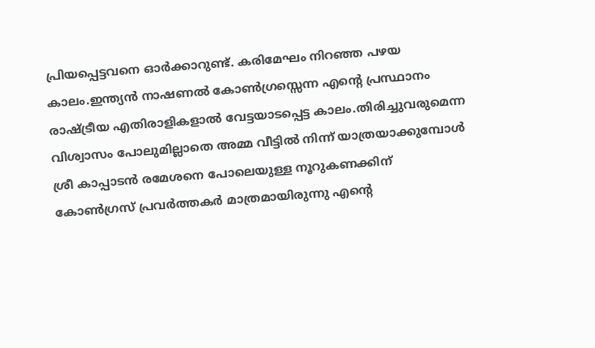പ്രിയപ്പെട്ടവനെ ഓർക്കാറുണ്ട്. കരിമേഘം നിറഞ്ഞ പഴയ കാലം.ഇന്ത്യൻ നാഷണൽ കോൺഗ്രസ്സെന്ന എന്റെ പ്രസ്ഥാനം രാഷ്ട്രീയ എതിരാളികളാൽ വേട്ടയാടപ്പെട്ട കാലം.തിരിച്ചുവരുമെന്ന വിശ്വാസം പോലുമില്ലാതെ അമ്മ വീട്ടിൽ നിന്ന് യാത്രയാക്കുമ്പോൾ ശ്രീ കാപ്പാടൻ രമേശനെ പോലെയുള്ള നൂറുകണക്കിന് കോൺഗ്രസ് പ്രവർത്തകർ മാത്രമായിരുന്നു എന്റെ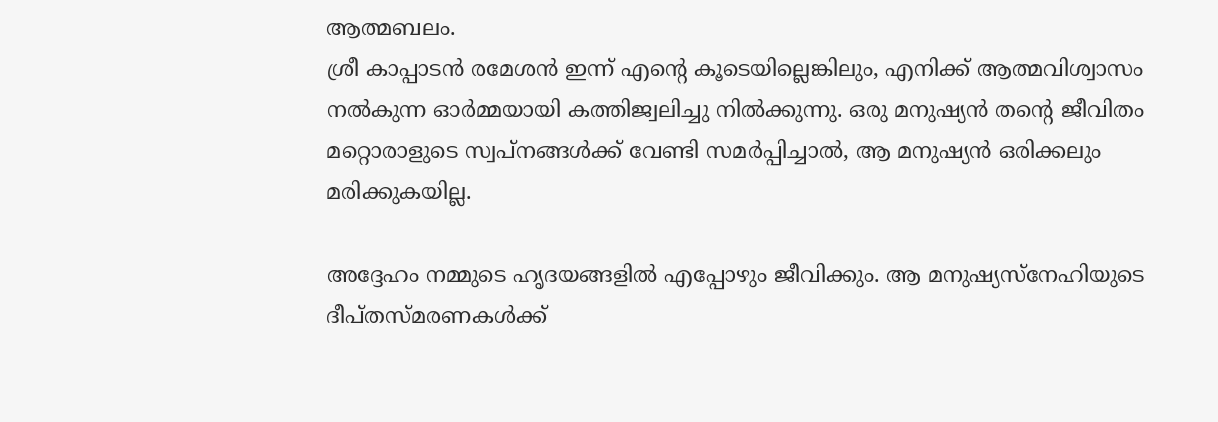ആത്മബലം.
ശ്രീ കാപ്പാടൻ രമേശൻ ഇന്ന് എന്റെ കൂടെയില്ലെങ്കിലും, എനിക്ക് ആത്മവിശ്വാസം നല്‍കുന്ന ഓര്‍മ്മയായി കത്തിജ്വലിച്ചു നില്‍ക്കുന്നു. ഒരു മനുഷ്യൻ തന്റെ ജീവിതം മറ്റൊരാളുടെ സ്വപ്നങ്ങൾക്ക് വേണ്ടി സമർപ്പിച്ചാൽ, ആ മനുഷ്യൻ ഒരിക്കലും മരിക്കുകയില്ല.

അദ്ദേഹം നമ്മുടെ ഹൃദയങ്ങളിൽ എപ്പോഴും ജീവിക്കും. ആ മനുഷ്യസ്നേഹിയുടെ ദീപ്തസ്മരണകൾക്ക്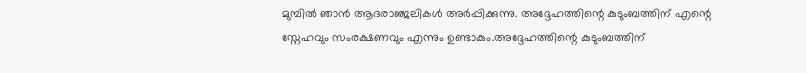മുമ്പിൽ ഞാൻ ആദരാഞ്ജലികൾ അർപ്പിക്കുന്നു. അദ്ദേഹത്തിന്റെ കുടുംബത്തിന് എന്റെ സ്നേഹവും സംരക്ഷണവും എന്നും ഉണ്ടാകും.അദ്ദേഹത്തിന്റെ കുടുംബത്തിന്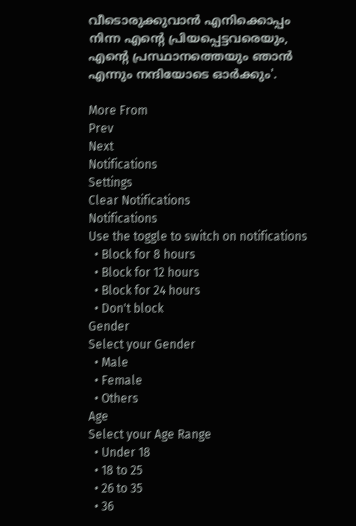വീടൊരുക്കുവാൻ എനിക്കൊപ്പം നിന്ന എന്റെ പ്രിയപ്പെട്ടവരെയും, എന്റെ പ്രസ്ഥാനത്തെയും ഞാൻ എന്നും നന്ദിയോടെ ഓർക്കും'.

More From
Prev
Next
Notifications
Settings
Clear Notifications
Notifications
Use the toggle to switch on notifications
  • Block for 8 hours
  • Block for 12 hours
  • Block for 24 hours
  • Don't block
Gender
Select your Gender
  • Male
  • Female
  • Others
Age
Select your Age Range
  • Under 18
  • 18 to 25
  • 26 to 35
  • 36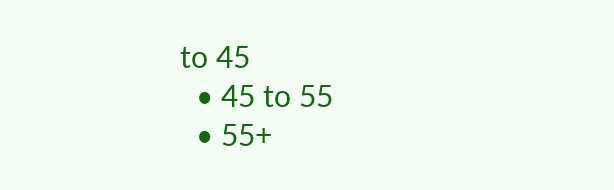to 45
  • 45 to 55
  • 55+